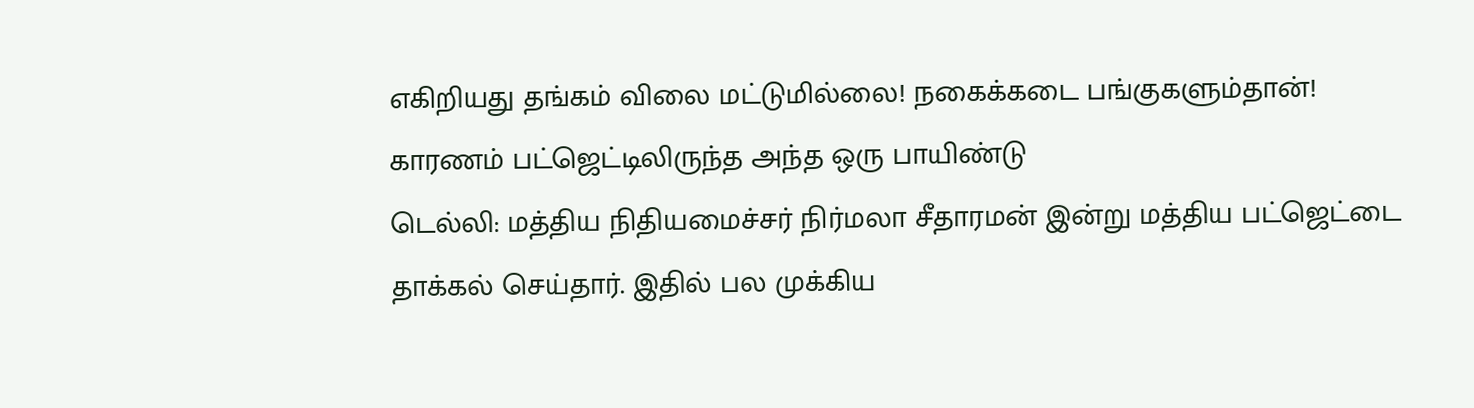எகிறியது தங்கம் விலை மட்டுமில்லை! நகைக்கடை பங்குகளும்தான்! காரணம் பட்ஜெட்டிலிருந்த அந்த ஒரு பாயிண்டு
டெல்லி: மத்திய நிதியமைச்சர் நிர்மலா சீதாரமன் இன்று மத்திய பட்ஜெட்டை தாக்கல் செய்தார். இதில் பல முக்கிய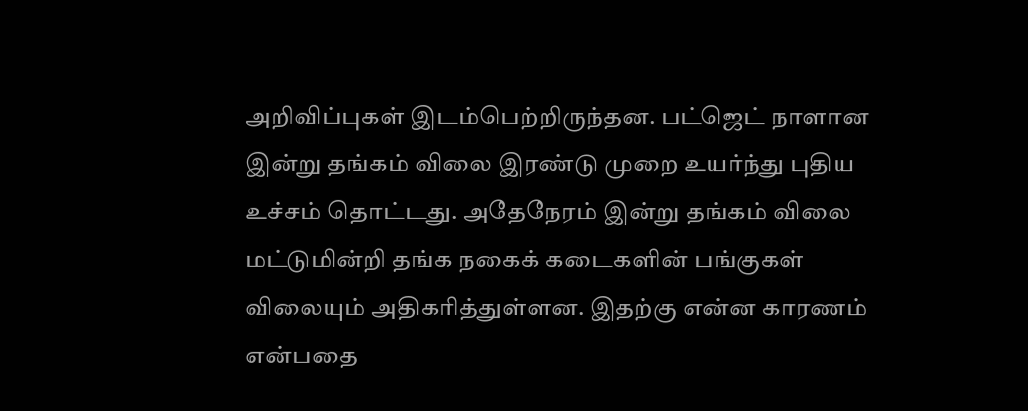அறிவிப்புகள் இடம்பெற்றிருந்தன. பட்ஜெட் நாளான இன்று தங்கம் விலை இரண்டு முறை உயர்ந்து புதிய உச்சம் தொட்டது. அதேநேரம் இன்று தங்கம் விலை மட்டுமின்றி தங்க நகைக் கடைகளின் பங்குகள் விலையும் அதிகரித்துள்ளன. இதற்கு என்ன காரணம் என்பதை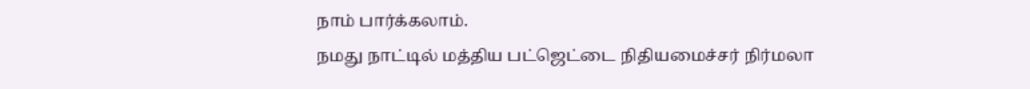நாம் பார்க்கலாம்.
நமது நாட்டில் மத்திய பட்ஜெட்டை நிதியமைச்சர் நிர்மலா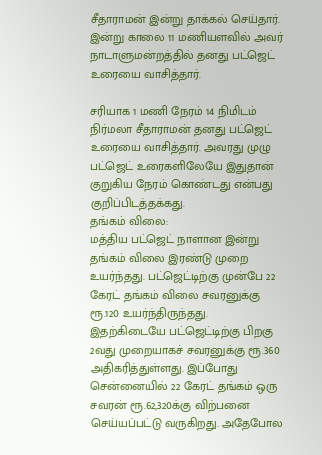சீதாராமன் இன்று தாக்கல் செய்தார். இன்று காலை 11 மணியளவில் அவர் நாடாளுமன்றத்தில் தனது பட்ஜெட் உரையை வாசித்தார்.

சரியாக 1 மணி நேரம் 14 நிமிடம் நிர்மலா சீதாராமன் தனது பட்ஜெட் உரையை வாசித்தார். அவரது முழு பட்ஜெட் உரைகளிலேயே இதுதான் குறுகிய நேரம் கொண்டது என்பது குறிப்பிடத்தக்கது.
தங்கம் விலை:
மத்திய பட்ஜெட் நாளான இன்று தங்கம் விலை இரண்டு முறை உயர்ந்தது. பட்ஜெட்டிற்கு முன்பே 22 கேரட் தங்கம் விலை சவரனுக்கு ரூ.120 உயர்ந்திருந்தது. இதற்கிடையே பட்ஜெட்டிற்கு பிறகு 2வது முறையாகச் சவரனுக்கு ரூ.360 அதிகரித்துள்ளது. இப்போது சென்னையில் 22 கேரட் தங்கம் ஒரு சவரன் ரூ.62,320க்கு விற்பனை செய்யப்பட்டு வருகிறது. அதேபோல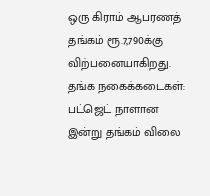ஒரு கிராம் ஆபரணத் தங்கம் ரூ.7,790க்கு விற்பனையாகிறது.
தங்க நகைக்கடைகள்:
பட்ஜெட் நாளான இன்று தங்கம் விலை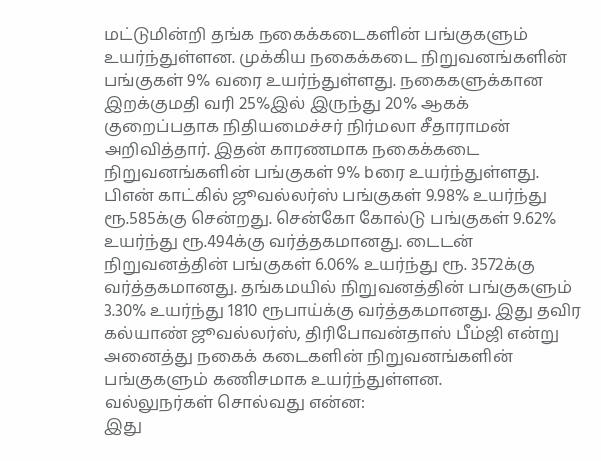மட்டுமின்றி தங்க நகைக்கடைகளின் பங்குகளும் உயர்ந்துள்ளன. முக்கிய நகைக்கடை நிறுவனங்களின் பங்குகள் 9% வரை உயர்ந்துள்ளது. நகைகளுக்கான இறக்குமதி வரி 25%இல் இருந்து 20% ஆகக் குறைப்பதாக நிதியமைச்சர் நிர்மலா சீதாராமன் அறிவித்தார். இதன் காரணமாக நகைக்கடை நிறுவனங்களின் பங்குகள் 9% bரை உயர்ந்துள்ளது.
பிஎன் காட்கில் ஜூவல்லர்ஸ் பங்குகள் 9.98% உயர்ந்து ரூ.585க்கு சென்றது. சென்கோ கோல்டு பங்குகள் 9.62% உயர்ந்து ரூ.494க்கு வர்த்தகமானது. டைடன் நிறுவனத்தின் பங்குகள் 6.06% உயர்ந்து ரூ. 3572க்கு வர்த்தகமானது. தங்கமயில் நிறுவனத்தின் பங்குகளும் 3.30% உயர்ந்து 1810 ரூபாய்க்கு வர்த்தகமானது. இது தவிர கல்யாண் ஜூவல்லர்ஸ், திரிபோவன்தாஸ் பீம்ஜி என்று அனைத்து நகைக் கடைகளின் நிறுவனங்களின் பங்குகளும் கணிசமாக உயர்ந்துள்ளன.
வல்லுநர்கள் சொல்வது என்ன:
இது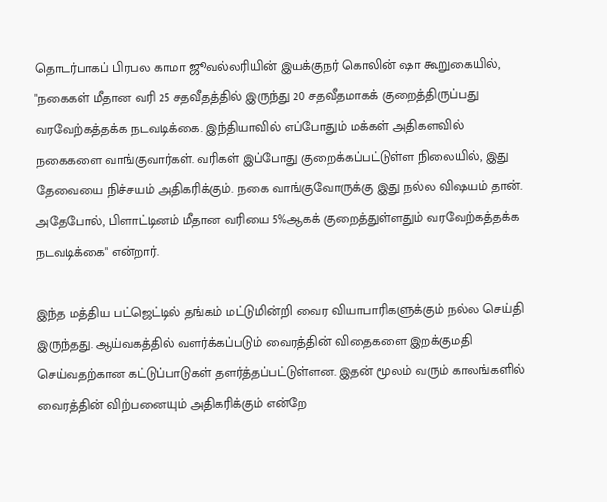தொடர்பாகப் பிரபல காமா ஜூவல்லரியின் இயக்குநர் கொலின் ஷா கூறுகையில், "நகைகள் மீதான வரி 25 சதவீதத்தில் இருந்து 20 சதவீதமாகக் குறைத்திருப்பது வரவேற்கத்தக்க நடவடிக்கை. இந்தியாவில் எப்போதும் மக்கள் அதிகளவில் நகைகளை வாங்குவார்கள். வரிகள் இப்போது குறைக்கப்பட்டுள்ள நிலையில், இது தேவையை நிச்சயம் அதிகரிக்கும். நகை வாங்குவோருக்கு இது நல்ல விஷயம் தான். அதேபோல், பிளாட்டினம் மீதான வரியை 5%ஆகக் குறைத்துள்ளதும் வரவேற்கத்தக்க நடவடிக்கை" என்றார்.

இந்த மத்திய பட்ஜெட்டில் தங்கம் மட்டுமின்றி வைர வியாபாரிகளுக்கும் நல்ல செய்தி இருந்தது. ஆய்வகத்தில் வளர்க்கப்படும் வைரத்தின் விதைகளை இறக்குமதி செய்வதற்கான கட்டுப்பாடுகள் தளர்த்தப்பட்டுள்ளன. இதன் மூலம் வரும் காலங்களில் வைரத்தின் விற்பனையும் அதிகரிக்கும் என்றே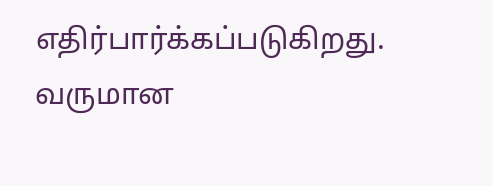எதிர்பார்க்கப்படுகிறது.
வருமான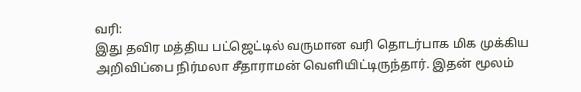வரி:
இது தவிர மத்திய பட்ஜெட்டில் வருமான வரி தொடர்பாக மிக முக்கிய அறிவிப்பை நிர்மலா சீதாராமன் வெளியிட்டிருந்தார். இதன் மூலம்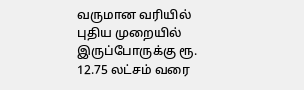வருமான வரியில் புதிய முறையில் இருப்போருக்கு ரூ. 12.75 லட்சம் வரை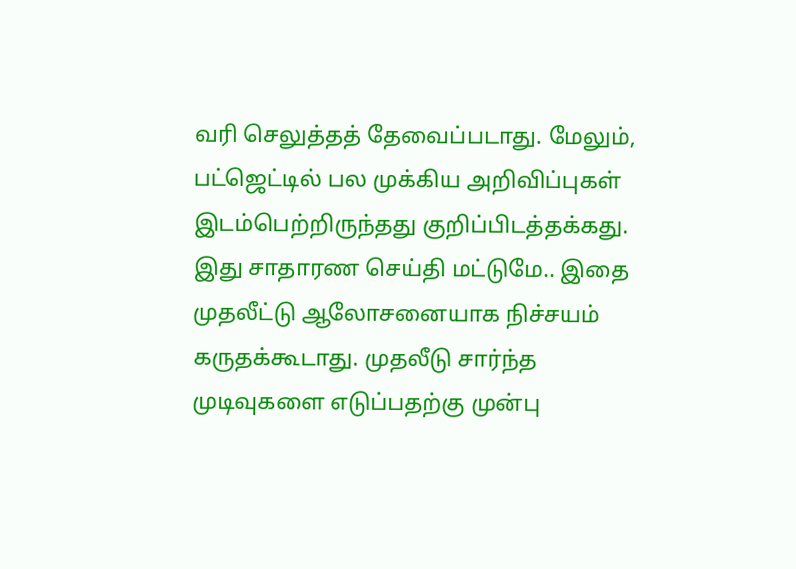வரி செலுத்தத் தேவைப்படாது. மேலும், பட்ஜெட்டில் பல முக்கிய அறிவிப்புகள் இடம்பெற்றிருந்தது குறிப்பிடத்தக்கது.
இது சாதாரண செய்தி மட்டுமே.. இதை முதலீட்டு ஆலோசனையாக நிச்சயம் கருதக்கூடாது. முதலீடு சார்ந்த முடிவுகளை எடுப்பதற்கு முன்பு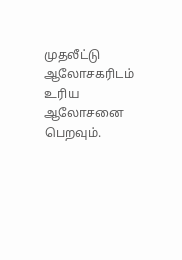முதலீட்டு ஆலோசகரிடம் உரிய ஆலோசனை பெறவும்.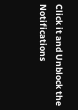Click it and Unblock the Notifications